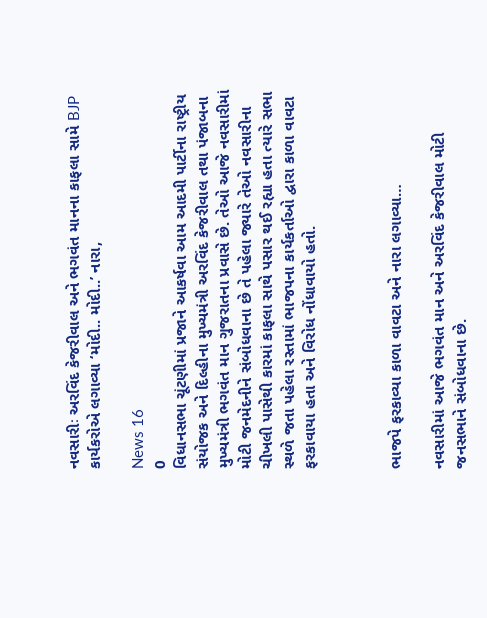નવસારીઃ અરવિંદ કેજરીવાલ અને ભગવંત માનના કાફલા સામે BJP કાર્યકરોએ લગાવ્યા ‘મોદી.. મોદી..’ નારા,

News 16
0
વિધાનસભા ચૂંટણીમાં પ્રજાને આકર્ષવા આમ આદમી પાર્ટીના રાષ્ટ્રીય સંયોજક અને દિલ્હીના મુખ્યમંત્રી અરવિંદ કેજરીવાલ તથા પંજાબના મુખ્યમંત્રી ભગવંત માન ગુજરાતના પ્રવાસે છે. તેઓ આજે નવસારીમાં મોટી જનમેદનીને સંબોધવાના છે તે પહેલા જ્યારે તેઓ નવસારીના ચીખલી પાસેથી કારમાં કાફલા સાથે પસાર થઈ રહ્યા હતા ત્યારે સભા સ્થળે જતા પહેલા રસ્તામાં ભાજપના કાર્યકર્તાઓ દ્વારા કાળા વાવટા ફરકાવાયા હતા અને વિરોધ નોંધાવાયો હતો.



ભાજપે ફરકાવ્યા કાળા વાવટા અને નારા લગાવ્યા…

નવસારીમાં આજે ભગવંત માન અને અરવિંદ કેજરીવાલ મોટી જનસભાને સંબોધવાના છે.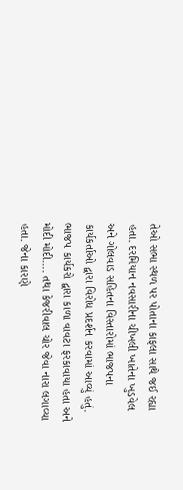તેઓ સભા સ્થળ પર પોતાના કાફલા સાથે જઈ રહ્યા હતા. દરમિયાન નવસારીના ચીખલી ખાતેના ખુડવેલ અને ગોલવાડ સહિતના વિસ્તારોમાં ભાજપના કાર્યકર્તાઓ દ્વારા વિરોધ પ્રદર્શન કરવામાં આવ્યું હતું. ભાજપ કાર્યકરો દ્વારા કાળા વાવટા ફરકાવાયા હતા અને મોદી મોદી…. તથા કેજરીવાલ ચોર જેવા નારા લગાવ્યા હતા. જેના કારણે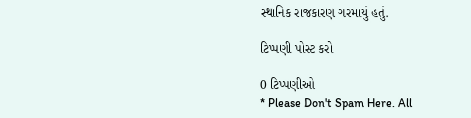સ્થાનિક રાજકારણ ગરમાયું હતું.

ટિપ્પણી પોસ્ટ કરો

0 ટિપ્પણીઓ
* Please Don't Spam Here. All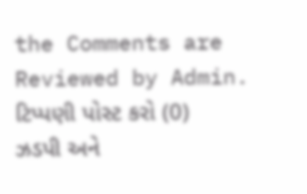the Comments are Reviewed by Admin.
ટિપ્પણી પોસ્ટ કરો (0)
ઝડપી અને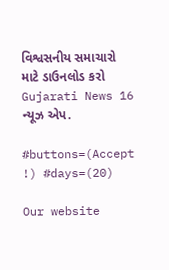વિશ્વસનીય સમાચારો માટે ડાઉનલોડ કરો Gujarati News 16 ન્યૂઝ એપ.

#buttons=(Accept !) #days=(20)

Our website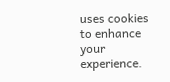uses cookies to enhance your experience.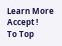Learn More
Accept !
To Top